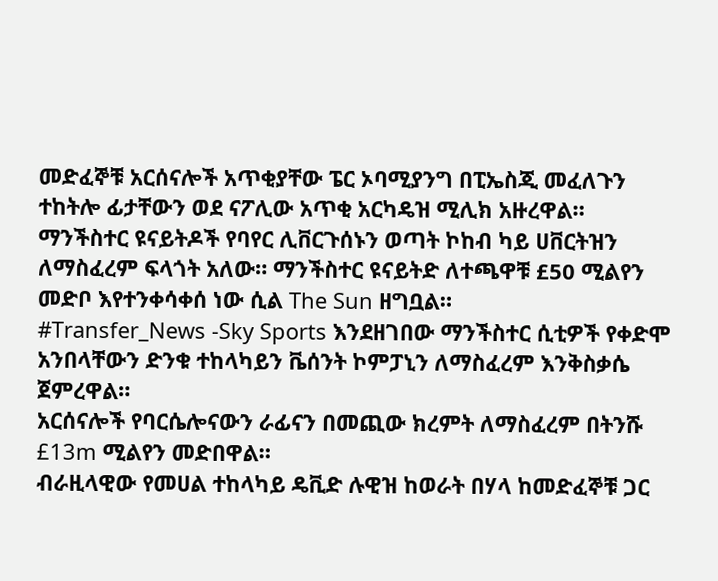መድፈኞቹ አርሰናሎች አጥቂያቸው ፔር ኦባሚያንግ በፒኤስጂ መፈለጉን ተከትሎ ፊታቸውን ወደ ናፖሊው አጥቂ አርካዴዝ ሚሊክ አዙረዋል።
ማንችስተር ዩናይትዶች የባየር ሊቨርጉሰኑን ወጣት ኮከብ ካይ ሀቨርትዝን ለማስፈረም ፍላጎት አለው። ማንችስተር ዩናይትድ ለተጫዋቹ £50 ሚልየን መድቦ እየተንቀሳቀሰ ነው ሲል The Sun ዘግቧል።
#Transfer_News -Sky Sports እንደዘገበው ማንችስተር ሲቲዎች የቀድሞ አንበላቸውን ድንቁ ተከላካይን ቬሰንት ኮምፓኒን ለማስፈረም እንቅስቃሴ ጀምረዋል።
አርሰናሎች የባርሴሎናውን ራፊናን በመጪው ክረምት ለማስፈረም በትንሹ £13m ሚልየን መድበዋል።
ብራዚላዊው የመሀል ተከላካይ ዴቪድ ሉዊዝ ከወራት በሃላ ከመድፈኞቹ ጋር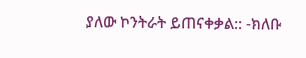ያለው ኮንትራት ይጠናቀቃል:: -ክለቡ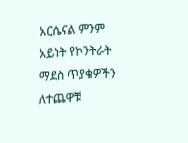አርሴናል ምንም አይነት የኮንትራት ማደስ ጥያቄዎችን ለተጨዋቹ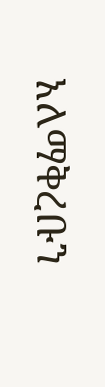አለማቅረቡን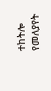ተከትሎ የመለያየት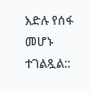እድሉ የሰፋ መሆኑ ተገልጿል::